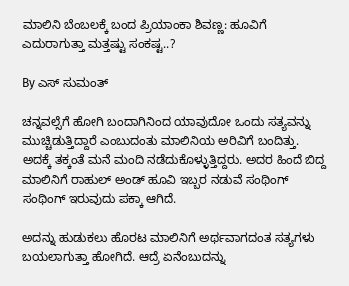ಮಾಲಿನಿ ಬೆಂಬಲಕ್ಕೆ ಬಂದ ಪ್ರಿಯಾಂಕಾ ಶಿವಣ್ಣ: ಹೂವಿಗೆ ಎದುರಾಗುತ್ತಾ ಮತ್ತಷ್ಟು ಸಂಕಷ್ಟ..?

By ಎಸ್ ಸುಮಂತ್

ಚನ್ನವಲ್ಸೆಗೆ ಹೋಗಿ ಬಂದಾಗಿನಿಂದ ಯಾವುದೋ ಒಂದು ಸತ್ಯವನ್ನು ಮುಚ್ಚಿಡುತ್ತಿದ್ದಾರೆ ಎಂಬುದಂತು ಮಾಲಿನಿಯ ಅರಿವಿಗೆ ಬಂದಿತ್ತು. ಅದಕ್ಕೆ ತಕ್ಕಂತೆ ಮನೆ ಮಂದಿ ನಡೆದುಕೊಳ್ಳುತ್ತಿದ್ದರು. ಅದರ ಹಿಂದೆ ಬಿದ್ದ ಮಾಲಿನಿಗೆ ರಾಹುಲ್ ಅಂಡ್ ಹೂವಿ ಇಬ್ಬರ ನಡುವೆ ಸಂಥಿಂಗ್ ಸಂಥಿಂಗ್ ಇರುವುದು ಪಕ್ಕಾ ಆಗಿದೆ.

ಅದನ್ನು ಹುಡುಕಲು ಹೊರಟ ಮಾಲಿನಿಗೆ ಅರ್ಥವಾಗದಂತ ಸತ್ಯಗಳು ಬಯಲಾಗುತ್ತಾ ಹೋಗಿದೆ. ಆದ್ರೆ ಏನೆಂಬುದನ್ನು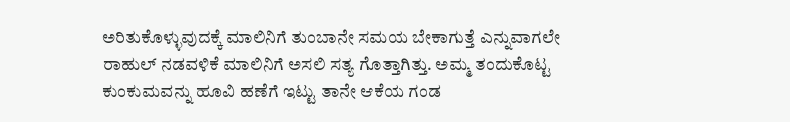ಅರಿತುಕೊಳ್ಳುವುದಕ್ಕೆ ಮಾಲಿನಿಗೆ ತುಂಬಾನೇ ಸಮಯ ಬೇಕಾಗುತ್ತೆ ಎನ್ನುವಾಗಲೇ ರಾಹುಲ್ ನಡವಳಿಕೆ ಮಾಲಿನಿಗೆ ಅಸಲಿ ಸತ್ಯ ಗೊತ್ತಾಗಿತ್ತು. ಅಮ್ಮ ತಂದುಕೊಟ್ಟ ಕುಂಕುಮವನ್ನು ಹೂವಿ ಹಣೆಗೆ ಇಟ್ಟು ತಾನೇ ಆಕೆಯ ಗಂಡ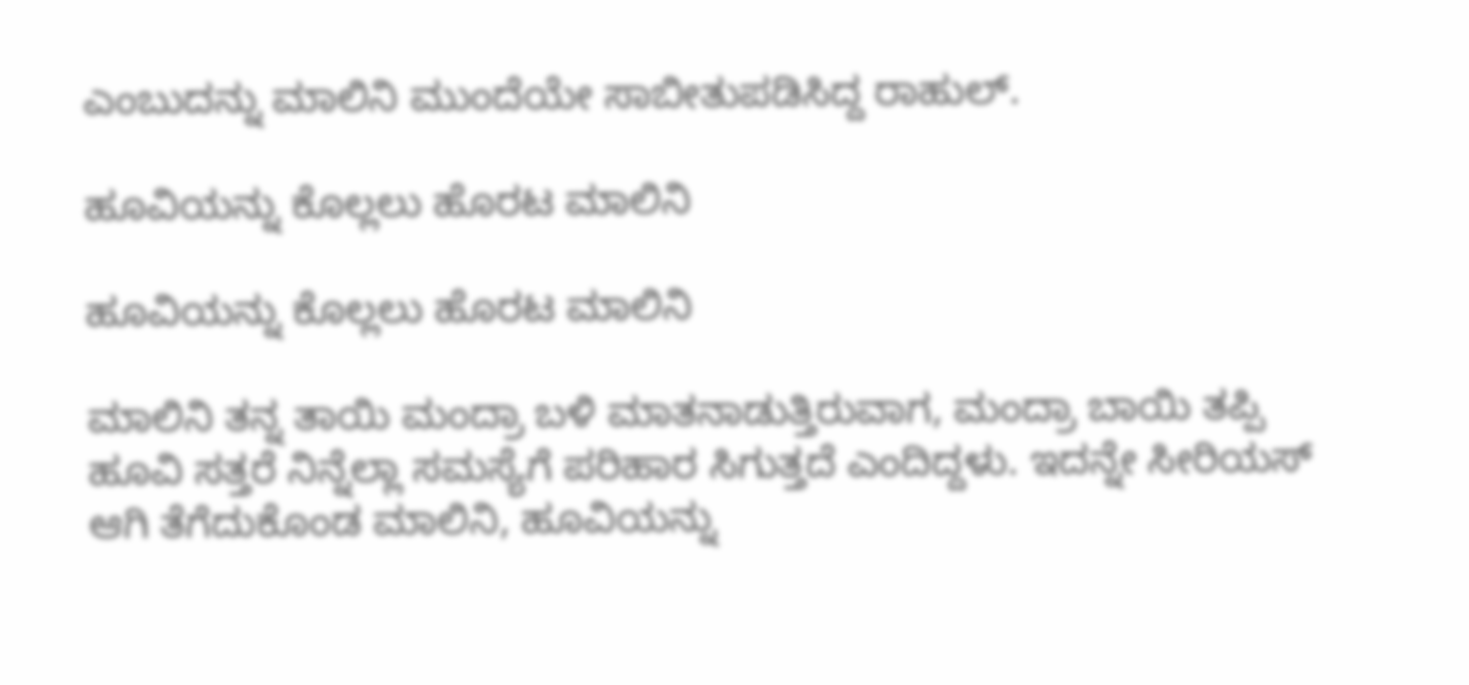ಎಂಬುದನ್ನು ಮಾಲಿನಿ ಮುಂದೆಯೇ ಸಾಬೀತುಪಡಿಸಿದ್ದ ರಾಹುಲ್.

ಹೂವಿಯನ್ನು ಕೊಲ್ಲಲು ಹೊರಟ ಮಾಲಿನಿ

ಹೂವಿಯನ್ನು ಕೊಲ್ಲಲು ಹೊರಟ ಮಾಲಿನಿ

ಮಾಲಿನಿ ತನ್ನ ತಾಯಿ ಮಂದ್ರಾ ಬಳಿ ಮಾತನಾಡುತ್ತಿರುವಾಗ, ಮಂದ್ರಾ ಬಾಯಿ ತಪ್ಪಿ ಹೂವಿ ಸತ್ತರೆ ನಿನ್ನೆಲ್ಲಾ ಸಮಸ್ಯೆಗೆ ಪರಿಹಾರ ಸಿಗುತ್ತದೆ ಎಂದಿದ್ದಳು. ಇದನ್ನೇ ಸೀರಿಯಸ್ ಆಗಿ ತೆಗೆದುಕೊಂಡ ಮಾಲಿನಿ, ಹೂವಿಯನ್ನು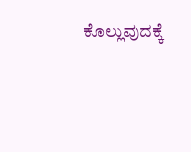ಕೊಲ್ಲುವುದಕ್ಕೆ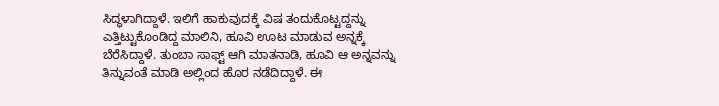ಸಿದ್ಧಳಾಗಿದ್ದಾಳೆ. ಇಲಿಗೆ ಹಾಕುವುದಕ್ಕೆ ವಿಷ ತಂದುಕೊಟ್ಟದ್ದನ್ನು ಎತ್ತಿಟ್ಟುಕೊಂಡಿದ್ದ ಮಾಲಿನಿ, ಹೂವಿ ಊಟ ಮಾಡುವ ಅನ್ನಕ್ಕೆ ಬೆರೆಸಿದ್ದಾಳೆ. ತುಂಬಾ ಸಾಫ್ಟ್ ಆಗಿ ಮಾತನಾಡಿ, ಹೂವಿ ಆ ಅನ್ನವನ್ನು ತಿನ್ನುವಂತೆ ಮಾಡಿ ಅಲ್ಲಿಂದ ಹೊರ ನಡೆದಿದ್ದಾಳೆ. ಈ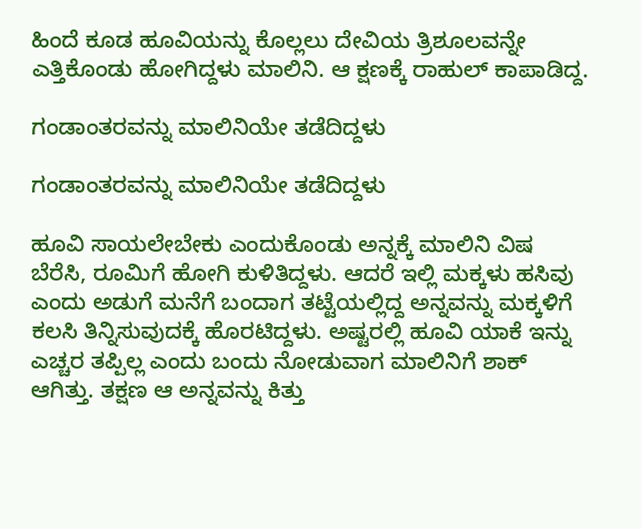ಹಿಂದೆ ಕೂಡ ಹೂವಿಯನ್ನು ಕೊಲ್ಲಲು ದೇವಿಯ ತ್ರಿಶೂಲವನ್ನೇ ಎತ್ತಿಕೊಂಡು ಹೋಗಿದ್ದಳು ಮಾಲಿನಿ. ಆ ಕ್ಷಣಕ್ಕೆ ರಾಹುಲ್ ಕಾಪಾಡಿದ್ದ.

ಗಂಡಾಂತರವನ್ನು ಮಾಲಿನಿಯೇ ತಡೆದಿದ್ದಳು

ಗಂಡಾಂತರವನ್ನು ಮಾಲಿನಿಯೇ ತಡೆದಿದ್ದಳು

ಹೂವಿ ಸಾಯಲೇಬೇಕು ಎಂದುಕೊಂಡು ಅನ್ನಕ್ಕೆ ಮಾಲಿನಿ ವಿಷ ಬೆರೆಸಿ, ರೂಮಿಗೆ ಹೋಗಿ ಕುಳಿತಿದ್ದಳು. ಆದರೆ ಇಲ್ಲಿ ಮಕ್ಕಳು ಹಸಿವು ಎಂದು ಅಡುಗೆ ಮನೆಗೆ ಬಂದಾಗ ತಟ್ಟೆಯಲ್ಲಿದ್ದ ಅನ್ನವನ್ನು ಮಕ್ಕಳಿಗೆ ಕಲಸಿ ತಿನ್ನಿಸುವುದಕ್ಕೆ ಹೊರಟಿದ್ದಳು. ಅಷ್ಟರಲ್ಲಿ ಹೂವಿ ಯಾಕೆ ಇನ್ನು ಎಚ್ಚರ ತಪ್ಪಿಲ್ಲ ಎಂದು ಬಂದು ನೋಡುವಾಗ ಮಾಲಿನಿಗೆ ಶಾಕ್ ಆಗಿತ್ತು. ತಕ್ಷಣ ಆ ಅನ್ನವನ್ನು ಕಿತ್ತು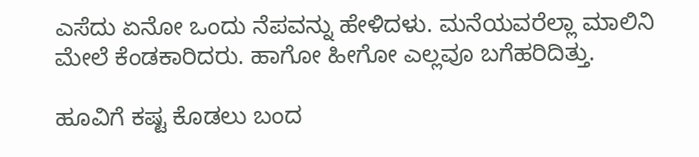ಎಸೆದು ಏನೋ ಒಂದು ನೆಪವನ್ನು ಹೇಳಿದಳು. ಮನೆಯವರೆಲ್ಲಾ ಮಾಲಿನಿ ಮೇಲೆ ಕೆಂಡಕಾರಿದರು. ಹಾಗೋ ಹೀಗೋ ಎಲ್ಲವೂ ಬಗೆಹರಿದಿತ್ತು.

ಹೂವಿಗೆ ಕಷ್ಟ ಕೊಡಲು ಬಂದ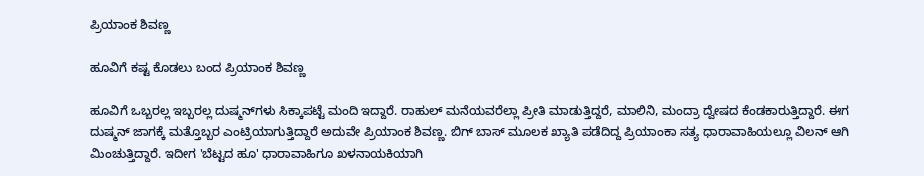ಪ್ರಿಯಾಂಕ ಶಿವಣ್ಣ

ಹೂವಿಗೆ ಕಷ್ಟ ಕೊಡಲು ಬಂದ ಪ್ರಿಯಾಂಕ ಶಿವಣ್ಣ

ಹೂವಿಗೆ ಒಬ್ಬರಲ್ಲ ಇಬ್ಬರಲ್ಲ ದುಷ್ಮನ್‌ಗಳು ಸಿಕ್ಕಾಪಟ್ಟೆ ಮಂದಿ ಇದ್ದಾರೆ. ರಾಹುಲ್ ಮನೆಯವರೆಲ್ಲಾ ಪ್ರೀತಿ ಮಾಡುತ್ತಿದ್ದರೆ, ಮಾಲಿನಿ, ಮಂದ್ರಾ ದ್ವೇಷದ ಕೆಂಡಕಾರುತ್ತಿದ್ದಾರೆ. ಈಗ ದುಷ್ಮನ್ ಜಾಗಕ್ಕೆ ಮತ್ತೊಬ್ಬರ ಎಂಟ್ರಿಯಾಗುತ್ತಿದ್ದಾರೆ ಅದುವೇ ಪ್ರಿಯಾಂಕ ಶಿವಣ್ಣ. ಬಿಗ್ ಬಾಸ್ ಮೂಲಕ ಖ್ಯಾತಿ ಪಡೆದಿದ್ದ ಪ್ರಿಯಾಂಕಾ ಸತ್ಯ ಧಾರಾವಾಹಿಯಲ್ಲೂ ವಿಲನ್ ಆಗಿ ಮಿಂಚುತ್ತಿದ್ದಾರೆ. ಇದೀಗ 'ಬೆಟ್ಟದ ಹೂ' ಧಾರಾವಾಹಿಗೂ ಖಳನಾಯಕಿಯಾಗಿ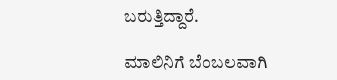ಬರುತ್ತಿದ್ದಾರೆ.

ಮಾಲಿನಿಗೆ ಬೆಂಬಲವಾಗಿ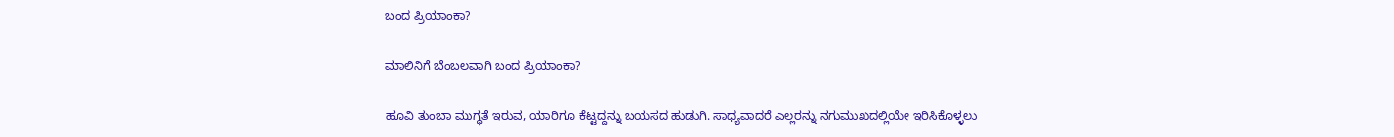ಬಂದ ಪ್ರಿಯಾಂಕಾ?

ಮಾಲಿನಿಗೆ ಬೆಂಬಲವಾಗಿ ಬಂದ ಪ್ರಿಯಾಂಕಾ?

ಹೂವಿ ತುಂಬಾ ಮುಗ್ಧತೆ ಇರುವ, ಯಾರಿಗೂ ಕೆಟ್ಟದ್ದನ್ನು ಬಯಸದ ಹುಡುಗಿ. ಸಾಧ್ಯವಾದರೆ ಎಲ್ಲರನ್ನು ನಗುಮುಖದಲ್ಲಿಯೇ ಇರಿಸಿಕೊಳ್ಳಲು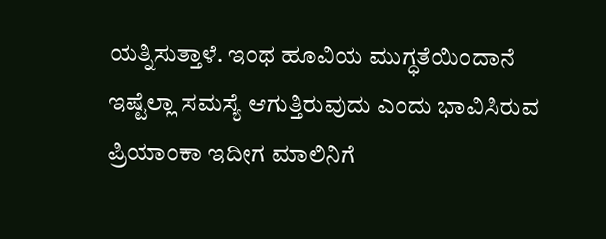ಯತ್ನಿಸುತ್ತಾಳೆ. ಇಂಥ ಹೂವಿಯ ಮುಗ್ಧತೆಯಿಂದಾನೆ ಇಷ್ಟೆಲ್ಲಾ ಸಮಸ್ಯೆ ಆಗುತ್ತಿರುವುದು ಎಂದು ಭಾವಿಸಿರುವ ಪ್ರಿಯಾಂಕಾ ಇದೀಗ ಮಾಲಿನಿಗೆ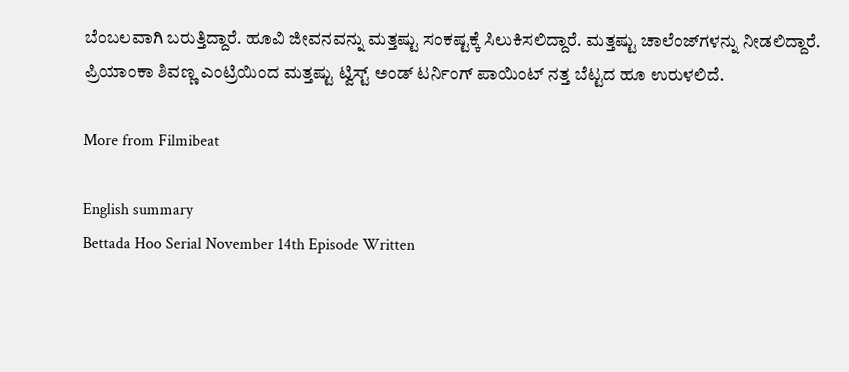ಬೆಂಬಲವಾಗಿ ಬರುತ್ತಿದ್ದಾರೆ. ಹೂವಿ ಜೀವನವನ್ನು ಮತ್ತಷ್ಟು ಸಂಕಷ್ಟಕ್ಕೆ ಸಿಲುಕಿಸಲಿದ್ದಾರೆ. ಮತ್ತಷ್ಟು ಚಾಲೆಂಜ್‌ಗಳನ್ನು ನೀಡಲಿದ್ದಾರೆ. ಪ್ರಿಯಾಂಕಾ ಶಿವಣ್ಣ ಎಂಟ್ರಿಯಿಂದ ಮತ್ತಷ್ಟು ಟ್ವಿಸ್ಟ್ ಅಂಡ್ ಟರ್ನಿಂಗ್ ಪಾಯಿಂಟ್ ನತ್ತ ಬೆಟ್ಟದ ಹೂ ಉರುಳಲಿದೆ.

More from Filmibeat

English summary
Bettada Hoo Serial November 14th Episode Written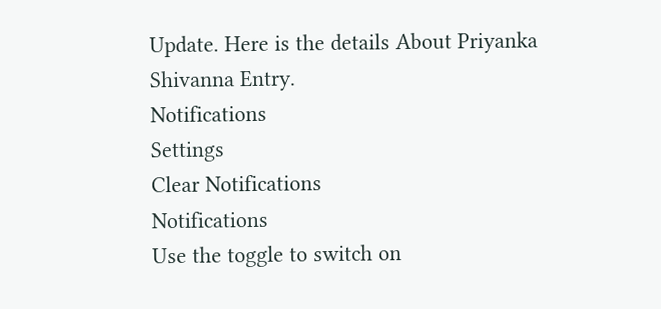Update. Here is the details About Priyanka Shivanna Entry.
Notifications
Settings
Clear Notifications
Notifications
Use the toggle to switch on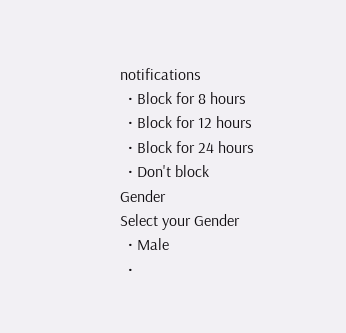notifications
  • Block for 8 hours
  • Block for 12 hours
  • Block for 24 hours
  • Don't block
Gender
Select your Gender
  • Male
  •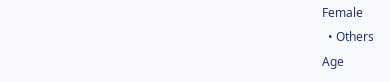Female
  • Others
Age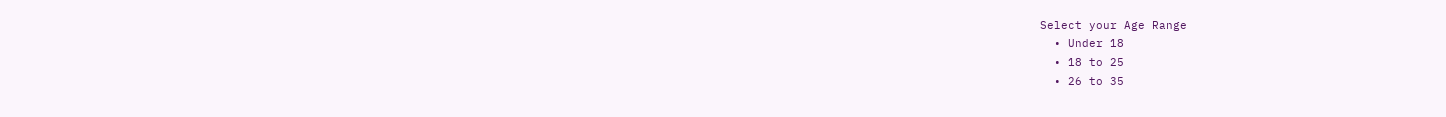Select your Age Range
  • Under 18
  • 18 to 25
  • 26 to 35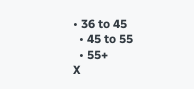• 36 to 45
  • 45 to 55
  • 55+
X